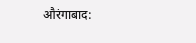औरंगाबाद: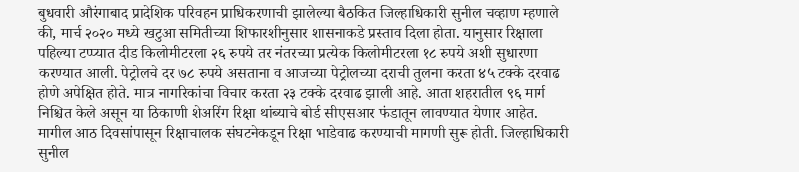बुधवारी औरंगाबाद प्रादेशिक परिवहन प्राधिकरणाची झालेल्या बैठकित जिल्हाधिकारी सुनील चव्हाण म्हणाले की, मार्च २०२० मध्ये खटुआ समितीच्या शिफारशीनुसार शासनाकडे प्रस्ताव दिला होता. यानुसार रिक्षाला पहिल्या टप्प्यात दीड किलोमीटरला २६ रुपये तर नंतरच्या प्रत्येक किलोमीटरला १८ रुपये अशी सुधारणा करण्यात आली. पेट्रोलचे दर ७८ रुपये असताना व आजच्या पेट्रोलच्या दराची तुलना करता ४५ टक्के दरवाढ होणे अपेक्षित होते. मात्र नागरिकांचा विचार करता २३ टक्के दरवाढ झाली आहे. आता शहरातील ९६ मार्ग निश्चित केले असून या ठिकाणी शेअरिंग रिक्षा थांब्याचे बोर्ड सीएसआर फंडातून लावण्यात येणार आहेत.
मागील आठ दिवसांपासून रिक्षाचालक संघटनेकडून रिक्षा भाडेवाढ करण्याची मागणी सुरू होती. जिल्हाधिकारी सुनील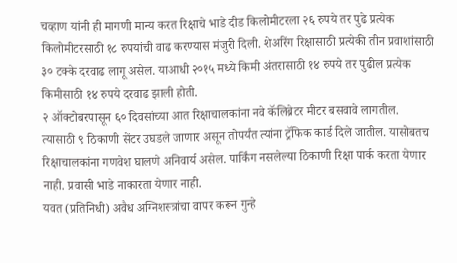चव्हाण यांनी ही मागणी मान्य करत रिक्षाचे भाडे दीड किलोमीटरला २६ रुपये तर पुढे प्रत्येक किलोमीटरसाठी १८ रुपयांची वाढ करण्यास मंजुरी दिली. शेअरिंग रिक्षासाठी प्रत्येकी तीन प्रवाशांसाठी ३० टक्के दरवाढ लागू असेल. याआधी २०१५ मध्ये किमी अंतरासाठी १४ रुपये तर पुढील प्रत्येक किमीसाठी १४ रुपये दरवाढ झाली होती.
२ ऑक्टोबरपासून ६० दिवसांच्या आत रिक्षाचालकांना नवे कॅलिब्रेटर मीटर बसवावे लागतील. त्यासाठी ९ ठिकाणी सेंटर उघडले जाणार असून तोपर्यंत त्यांना ट्रॅफिक कार्ड दिले जातील. यासोबतच रिक्षाचालकांना गणवेश घालणे अनिवार्य असेल. पार्किंग नसलेल्या ठिकाणी रिक्षा पार्क करता येणार नाही. प्रवासी भाडे नाकारता येणार नाही.
यवत (प्रतिनिधी) अवैध अग्निशस्त्रांचा वापर करून गुन्हे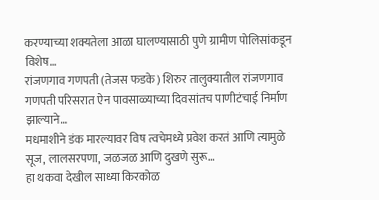करण्याच्या शक्यतेला आळा घालण्यासाठी पुणे ग्रामीण पोलिसांकडून विशेष…
रांजणगाव गणपती (तेजस फडके) शिरुर तालुक्यातील रांजणगाव गणपती परिसरात ऐन पावसाळ्याच्या दिवसांतच पाणीटंचाई निर्माण झाल्याने…
मधमाशीने डंक मारल्यावर विष त्वचेमध्ये प्रवेश करतं आणि त्यामुळे सूज, लालसरपणा, जळजळ आणि दुखणे सुरू…
हा थकवा देखील साध्या किरकोळ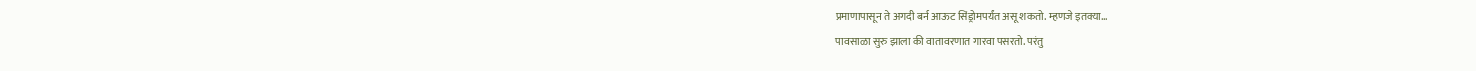प्रमाणापासून ते अगदी बर्न आऊट सिंड्रोमपर्यंत असू शकतो. म्हणजे इतक्या…
पावसाळा सुरु झाला की वातावरणात गारवा पसरतो. परंतु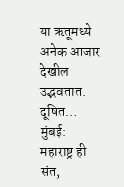या ऋतूमध्ये अनेक आजार देखील उद्भवतात. दूषित…
मुंबई: महाराष्ट्र ही संत,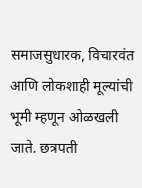समाजसुधारक, विचारवंत आणि लोकशाही मूल्यांची भूमी म्हणून ओळखली जाते. छत्रपती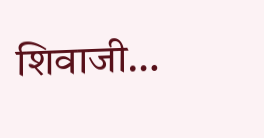शिवाजी…